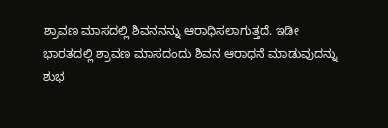ಶ್ರಾವಣ ಮಾಸದಲ್ಲಿ ಶಿವನನನ್ನು ಆರಾಧಿಸಲಾಗುತ್ತದೆ. ಇಡೀ ಭಾರತದಲ್ಲಿ ಶ್ರಾವಣ ಮಾಸದಂದು ಶಿವನ ಆರಾಧನೆ ಮಾಡುವುದನ್ನು ಶುಭ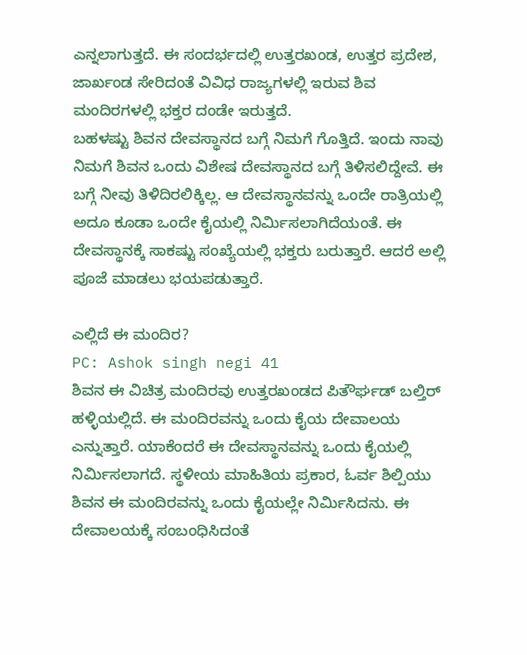ಎನ್ನಲಾಗುತ್ತದೆ. ಈ ಸಂದರ್ಭದಲ್ಲಿ ಉತ್ತರಖಂಡ, ಉತ್ತರ ಪ್ರದೇಶ, ಜಾರ್ಖಂಡ ಸೇರಿದಂತೆ ವಿವಿಧ ರಾಜ್ಯಗಳಲ್ಲಿ ಇರುವ ಶಿವ ಮಂದಿರಗಳಲ್ಲಿ ಭಕ್ತರ ದಂಡೇ ಇರುತ್ತದೆ.
ಬಹಳಷ್ಟು ಶಿವನ ದೇವಸ್ಥಾನದ ಬಗ್ಗೆ ನಿಮಗೆ ಗೊತ್ತಿದೆ. ಇಂದು ನಾವು ನಿಮಗೆ ಶಿವನ ಒಂದು ವಿಶೇಷ ದೇವಸ್ಥಾನದ ಬಗ್ಗೆ ತಿಳಿಸಲಿದ್ದೇವೆ. ಈ ಬಗ್ಗೆ ನೀವು ತಿಳಿದಿರಲಿಕ್ಕಿಲ್ಲ. ಆ ದೇವಸ್ಥಾನವನ್ನು ಒಂದೇ ರಾತ್ರಿಯಲ್ಲಿ ಅದೂ ಕೂಡಾ ಒಂದೇ ಕೈಯಲ್ಲಿ ನಿರ್ಮಿಸಲಾಗಿದೆಯಂತೆ. ಈ ದೇವಸ್ಥಾನಕ್ಕೆ ಸಾಕಷ್ಟು ಸಂಖ್ಯೆಯಲ್ಲಿ ಭಕ್ತರು ಬರುತ್ತಾರೆ. ಆದರೆ ಅಲ್ಲಿ ಪೂಜೆ ಮಾಡಲು ಭಯಪಡುತ್ತಾರೆ.

ಎಲ್ಲಿದೆ ಈ ಮಂದಿರ?
PC: Ashok singh negi 41
ಶಿವನ ಈ ವಿಚಿತ್ರ ಮಂದಿರವು ಉತ್ತರಖಂಡದ ಪಿತೌರ್ಘಡ್ ಬಲ್ತಿರ್ ಹಳ್ಳಿಯಲ್ಲಿದೆ. ಈ ಮಂದಿರವನ್ನು ಒಂದು ಕೈಯ ದೇವಾಲಯ ಎನ್ನುತ್ತಾರೆ. ಯಾಕೆಂದರೆ ಈ ದೇವಸ್ಥಾನವನ್ನು ಒಂದು ಕೈಯಲ್ಲಿ ನಿರ್ಮಿಸಲಾಗದೆ. ಸ್ಥಳೀಯ ಮಾಹಿತಿಯ ಪ್ರಕಾರ, ಓರ್ವ ಶಿಲ್ಪಿಯು ಶಿವನ ಈ ಮಂದಿರವನ್ನು ಒಂದು ಕೈಯಲ್ಲೇ ನಿರ್ಮಿಸಿದನು. ಈ ದೇವಾಲಯಕ್ಕೆ ಸಂಬಂಧಿಸಿದಂತೆ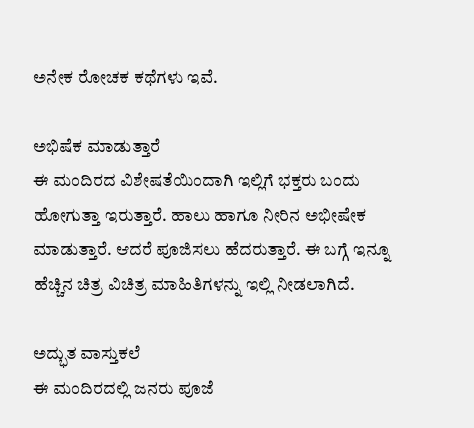ಅನೇಕ ರೋಚಕ ಕಥೆಗಳು ಇವೆ.

ಅಭಿಷೆಕ ಮಾಡುತ್ತಾರೆ
ಈ ಮಂದಿರದ ವಿಶೇಷತೆಯಿಂದಾಗಿ ಇಲ್ಲಿಗೆ ಭಕ್ತರು ಬಂದು ಹೋಗುತ್ತಾ ಇರುತ್ತಾರೆ. ಹಾಲು ಹಾಗೂ ನೀರಿನ ಅಭೀಷೇಕ ಮಾಡುತ್ತಾರೆ. ಆದರೆ ಪೂಜಿಸಲು ಹೆದರುತ್ತಾರೆ. ಈ ಬಗ್ಗೆ ಇನ್ನೂ ಹೆಚ್ಚಿನ ಚಿತ್ರ ವಿಚಿತ್ರ ಮಾಹಿತಿಗಳನ್ನು ಇಲ್ಲಿ ನೀಡಲಾಗಿದೆ.

ಅದ್ಭುತ ವಾಸ್ತುಕಲೆ
ಈ ಮಂದಿರದಲ್ಲಿ ಜನರು ಪೂಜೆ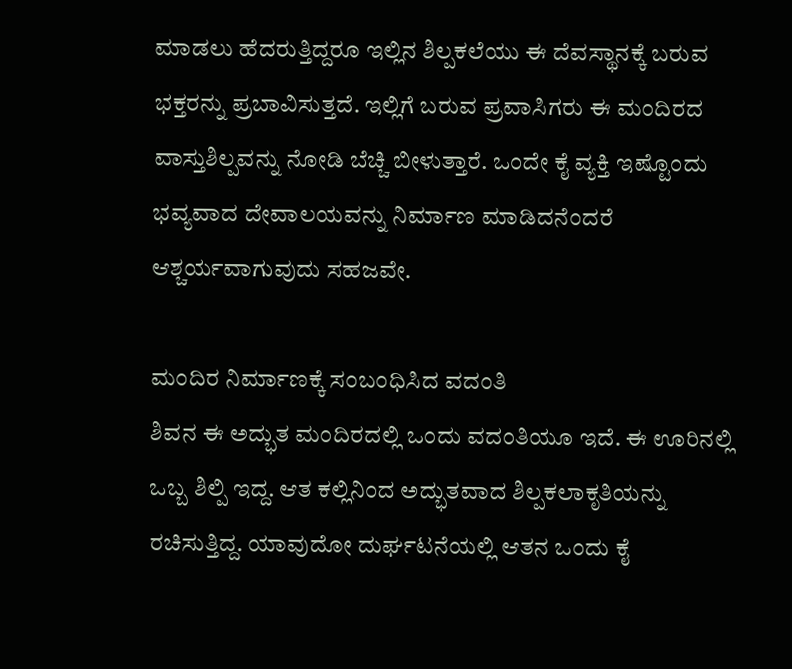ಮಾಡಲು ಹೆದರುತ್ತಿದ್ದರೂ ಇಲ್ಲಿನ ಶಿಲ್ಪಕಲೆಯು ಈ ದೆವಸ್ಥಾನಕ್ಕೆ ಬರುವ ಭಕ್ತರನ್ನು ಪ್ರಬಾವಿಸುತ್ತದೆ. ಇಲ್ಲಿಗೆ ಬರುವ ಪ್ರವಾಸಿಗರು ಈ ಮಂದಿರದ ವಾಸ್ತುಶಿಲ್ಪವನ್ನು ನೋಡಿ ಬೆಚ್ಚಿ ಬೀಳುತ್ತಾರೆ. ಒಂದೇ ಕೈ ವ್ಯಕ್ತಿ ಇಷ್ಟೊಂದು ಭವ್ಯವಾದ ದೇವಾಲಯವನ್ನು ನಿರ್ಮಾಣ ಮಾಡಿದನೆಂದರೆ ಆಶ್ಚರ್ಯವಾಗುವುದು ಸಹಜವೇ.

ಮಂದಿರ ನಿರ್ಮಾಣಕ್ಕೆ ಸಂಬಂಧಿಸಿದ ವದಂತಿ
ಶಿವನ ಈ ಅದ್ಭುತ ಮಂದಿರದಲ್ಲಿ ಒಂದು ವದಂತಿಯೂ ಇದೆ. ಈ ಊರಿನಲ್ಲಿ ಒಬ್ಬ ಶಿಲ್ಪಿ ಇದ್ದ. ಆತ ಕಲ್ಲಿನಿಂದ ಅದ್ಭುತವಾದ ಶಿಲ್ಪಕಲಾಕೃತಿಯನ್ನು ರಚಿಸುತ್ತಿದ್ದ. ಯಾವುದೋ ದುರ್ಘಟನೆಯಲ್ಲಿ ಆತನ ಒಂದು ಕೈ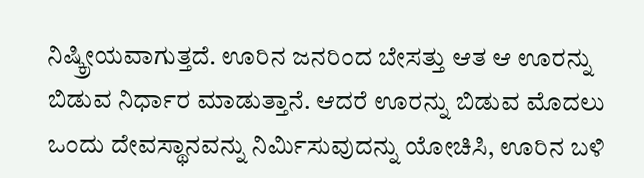ನಿಷ್ಕ್ರೀಯವಾಗುತ್ತದೆ. ಊರಿನ ಜನರಿಂದ ಬೇಸತ್ತು ಆತ ಆ ಊರನ್ನು ಬಿಡುವ ನಿರ್ಧಾರ ಮಾಡುತ್ತಾನೆ. ಆದರೆ ಊರನ್ನು ಬಿಡುವ ಮೊದಲು ಒಂದು ದೇವಸ್ಥಾನವನ್ನು ನಿರ್ಮಿಸುವುದನ್ನು ಯೋಚಿಸಿ, ಊರಿನ ಬಳಿ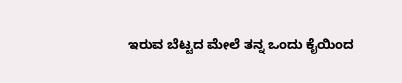ಇರುವ ಬೆಟ್ಟದ ಮೇಲೆ ತನ್ನ ಒಂದು ಕೈಯಿಂದ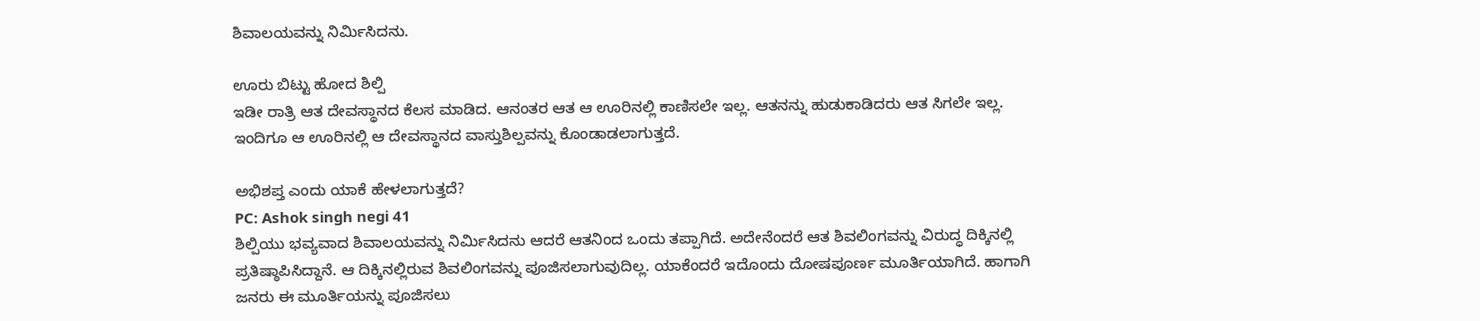ಶಿವಾಲಯವನ್ನು ನಿರ್ಮಿಸಿದನು.

ಊರು ಬಿಟ್ಟು ಹೋದ ಶಿಲ್ಪಿ
ಇಡೀ ರಾತ್ರಿ ಆತ ದೇವಸ್ಥಾನದ ಕೆಲಸ ಮಾಡಿದ. ಆನಂತರ ಆತ ಆ ಊರಿನಲ್ಲಿ ಕಾಣಿಸಲೇ ಇಲ್ಲ. ಆತನನ್ನು ಹುಡುಕಾಡಿದರು ಆತ ಸಿಗಲೇ ಇಲ್ಲ. ಇಂದಿಗೂ ಆ ಊರಿನಲ್ಲಿ ಆ ದೇವಸ್ಥಾನದ ವಾಸ್ತುಶಿಲ್ಪವನ್ನು ಕೊಂಡಾಡಲಾಗುತ್ತದೆ.

ಅಭಿಶಪ್ತ ಎಂದು ಯಾಕೆ ಹೇಳಲಾಗುತ್ತದೆ?
PC: Ashok singh negi 41
ಶಿಲ್ಪಿಯು ಭವ್ಯವಾದ ಶಿವಾಲಯವನ್ನು ನಿರ್ಮಿಸಿದನು ಆದರೆ ಆತನಿಂದ ಒಂದು ತಪ್ಪಾಗಿದೆ. ಅದೇನೆಂದರೆ ಆತ ಶಿವಲಿಂಗವನ್ನು ವಿರುದ್ಧ ದಿಕ್ಕಿನಲ್ಲಿ ಪ್ರತಿಷ್ಠಾಪಿಸಿದ್ದಾನೆ. ಆ ದಿಕ್ಕಿನಲ್ಲಿರುವ ಶಿವಲಿಂಗವನ್ನು ಪೂಜಿಸಲಾಗುವುದಿಲ್ಲ. ಯಾಕೆಂದರೆ ಇದೊಂದು ದೋಷಪೂರ್ಣ ಮೂರ್ತಿಯಾಗಿದೆ. ಹಾಗಾಗಿ ಜನರು ಈ ಮೂರ್ತಿಯನ್ನು ಪೂಜಿಸಲು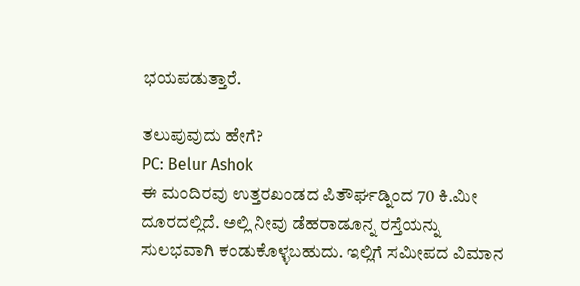ಭಯಪಡುತ್ತಾರೆ.

ತಲುಪುವುದು ಹೇಗೆ?
PC: Belur Ashok
ಈ ಮಂದಿರವು ಉತ್ತರಖಂಡದ ಪಿತೌರ್ಘಡ್ನಿಂದ 70 ಕಿ.ಮೀ ದೂರದಲ್ಲಿದೆ. ಅಲ್ಲಿ ನೀವು ಡೆಹರಾಡೂನ್ನ ರಸ್ತೆಯನ್ನು ಸುಲಭವಾಗಿ ಕಂಡುಕೊಳ್ಳಬಹುದು. ಇಲ್ಲಿಗೆ ಸಮೀಪದ ವಿಮಾನ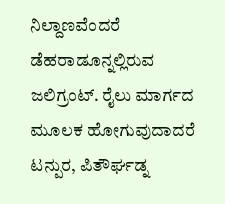ನಿಲ್ದಾಣವೆಂದರೆ ಡೆಹರಾಡೂನ್ನಲ್ಲಿರುವ ಜಲಿಗ್ರಂಟ್. ರೈಲು ಮಾರ್ಗದ ಮೂಲಕ ಹೋಗುವುದಾದರೆ ಟನ್ಪುರ, ಪಿತೌರ್ಘಡ್ನ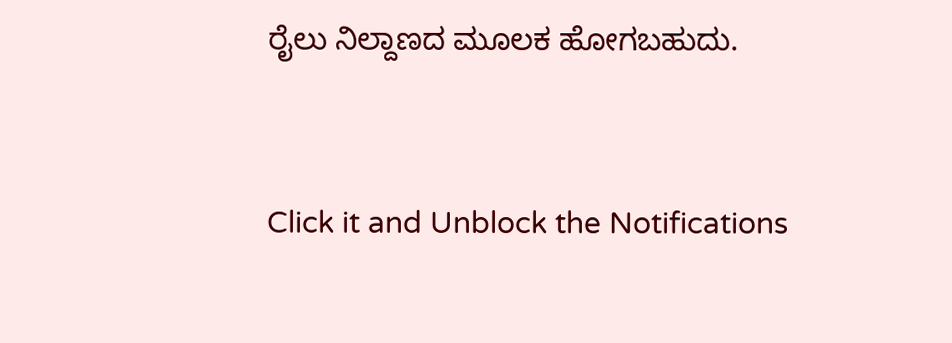ರೈಲು ನಿಲ್ದಾಣದ ಮೂಲಕ ಹೋಗಬಹುದು.


Click it and Unblock the Notifications